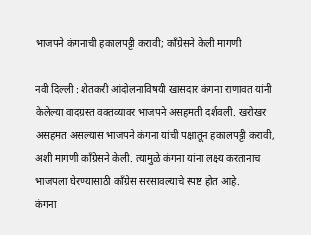भाजपने कंगनाची हकालपट्टी करावी; काँग्रेसने केली मागणी

नवी दिल्ली : शेतकरी आंदोलनाविषयी खासदार कंगना राणावत यांनी केलेल्या वादग्रस्त वक्तव्यावर भाजपने असहमती दर्शवली. खरोखर असहमत असल्यास भाजपने कंगना यांची पक्षातून हकालपट्टी करावी, अशी मागणी कॉंग्रेसने केली. त्यामुळे कंगना यांना लक्ष्य करतानाच भाजपला घेरण्यासाठी कॉंग्रेस सरसावल्याचे स्पष्ट होत आहे.
कंगना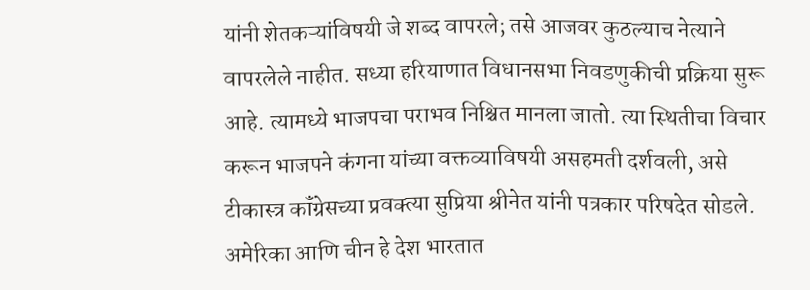यांनी शेतकऱ्यांविषयी जे शब्द वापरले; तसे आजवर कुठल्याच नेत्याने वापरलेले नाहीत. सध्या हरियाणात विधानसभा निवडणुकीची प्रक्रिया सुरू आहे. त्यामध्ये भाजपचा पराभव निश्चित मानला जातो. त्या स्थितीचा विचार करून भाजपने कंगना यांच्या वक्तव्याविषयी असहमती दर्शवली, असे टीकास्त्र कॉंग्रेसच्या प्रवक्त्या सुप्रिया श्रीनेत यांनी पत्रकार परिषदेत सोडले.
अमेरिका आणि चीन हे देश भारतात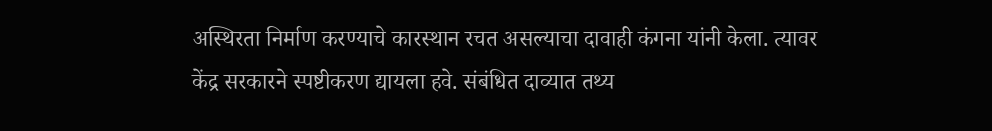अस्थिरता निर्माण करण्याचे कारस्थान रचत असल्याचा दावाही कंगना यांनी केला. त्यावर केंद्र सरकारने स्पष्टीकरण द्यायला हवे. संबंधित दाव्यात तथ्य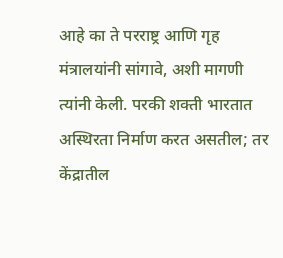आहे का ते परराष्ट्र आणि गृह मंत्रालयांनी सांगावे, अशी मागणी त्यांनी केली. परकी शक्ती भारतात अस्थिरता निर्माण करत असतील; तर केंद्रातील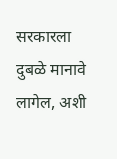सरकारला दुबळे मानावे लागेल, अशी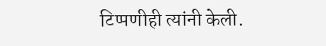टिप्पणीही त्यांनी केली.